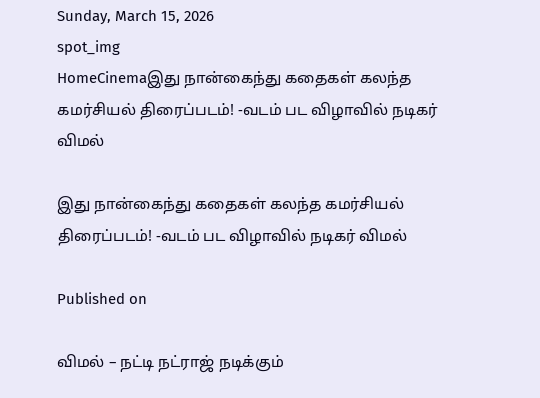Sunday, March 15, 2026
spot_img
HomeCinemaஇது நான்கைந்து கதைகள் கலந்த கமர்சியல் திரைப்படம்! -வடம் பட விழாவில் நடிகர் விமல்

இது நான்கைந்து கதைகள் கலந்த கமர்சியல் திரைப்படம்! -வடம் பட விழாவில் நடிகர் விமல்

Published on

விமல் – நட்டி நட்ராஜ் நடிக்கும்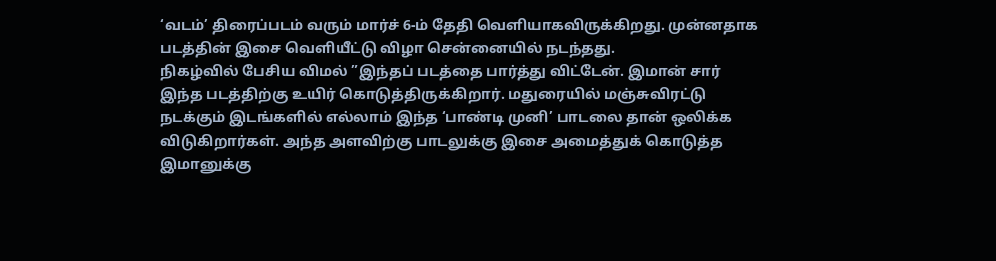‘வடம்’ திரைப்படம் வரும் மார்ச் 6-ம் தேதி வெளியாகவிருக்கிறது. முன்னதாக படத்தின் இசை வெளியீட்டு விழா சென்னையில் நடந்தது.
நிகழ்வில் பேசிய விமல் ”இந்தப் படத்தை பார்த்து விட்டேன். இமான் சார் இந்த படத்திற்கு உயிர் கொடுத்திருக்கிறார். மதுரையில் மஞ்சுவிரட்டு நடக்கும் இடங்களில் எல்லாம் இந்த ‘பாண்டி முனி’ பாடலை தான் ஒலிக்க விடுகிறார்கள். அந்த அளவிற்கு பாடலுக்கு இசை அமைத்துக் கொடுத்த இமானுக்கு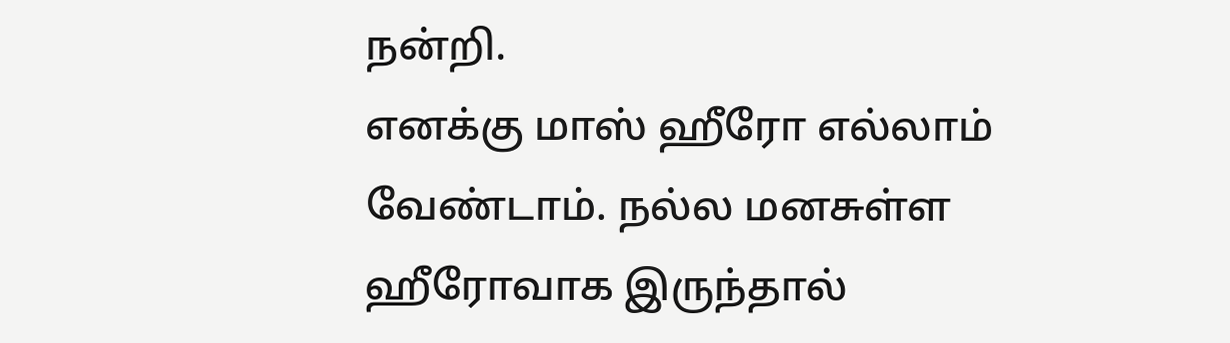நன்றி.
எனக்கு மாஸ் ஹீரோ எல்லாம் வேண்டாம். நல்ல மனசுள்ள ஹீரோவாக இருந்தால்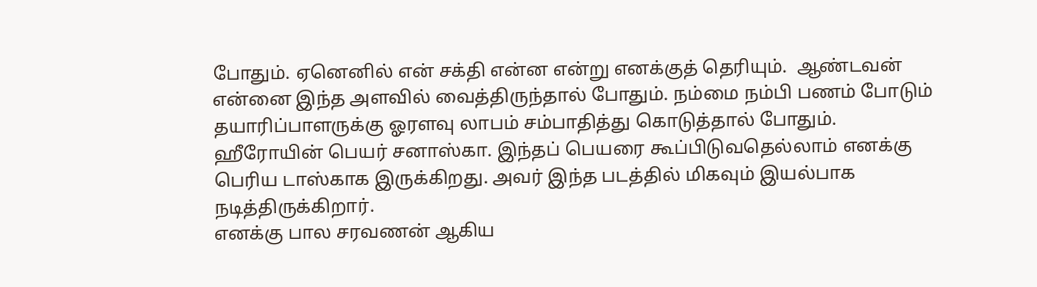போதும். ஏனெனில் என் சக்தி என்ன என்று எனக்குத் தெரியும்.  ஆண்டவன் என்னை இந்த அளவில் வைத்திருந்தால் போதும். நம்மை நம்பி பணம் போடும் தயாரிப்பாளருக்கு ஓரளவு லாபம் சம்பாதித்து கொடுத்தால் போதும்.
ஹீரோயின் பெயர் சனாஸ்கா. இந்தப் பெயரை கூப்பிடுவதெல்லாம் எனக்கு பெரிய டாஸ்காக இருக்கிறது. அவர் இந்த படத்தில் மிகவும் இயல்பாக  நடித்திருக்கிறார்.
எனக்கு பால சரவணன் ஆகிய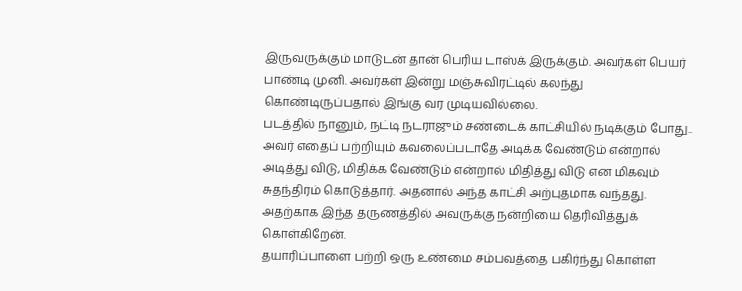இருவருக்கும் மாடுடன் தான் பெரிய டாஸ்க் இருக்கும். அவர்கள் பெயர் பாண்டி முனி. அவர்கள் இன்று மஞ்சுவிரட்டில் கலந்து கொண்டிருப்பதால் இங்கு வர முடியவில்லை.
படத்தில் நானும், நட்டி நடராஜும் சண்டைக் காட்சியில் நடிக்கும் போது.. அவர் எதைப் பற்றியும் கவலைப்படாதே அடிக்க வேண்டும் என்றால் அடித்து விடு, மிதிக்க வேண்டும் என்றால் மிதித்து விடு என மிகவும் சுதந்திரம் கொடுத்தார். அதனால் அந்த காட்சி அற்புதமாக வந்தது. அதற்காக இந்த தருணத்தில் அவருக்கு நன்றியை தெரிவித்துக் கொள்கிறேன்.
தயாரிப்பாளை பற்றி ஒரு உண்மை சம்பவத்தை பகிர்ந்து கொள்ள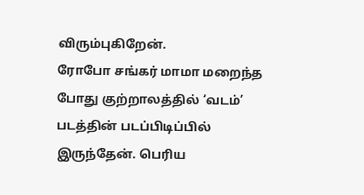விரும்புகிறேன்.
ரோபோ சங்கர் மாமா மறைந்த போது குற்றாலத்தில் ‘வடம்’ படத்தின் படப்பிடிப்பில் இருந்தேன். பெரிய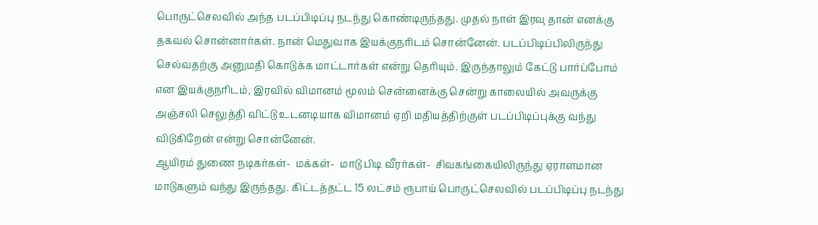பொருட்செலவில் அந்த படப்பிடிப்பு நடந்து கொண்டிருந்தது. முதல் நாள் இரவு தான் எனக்கு தகவல் சொன்னார்கள். நான் மெதுவாக இயக்குநரிடம் சொன்னேன். படப்பிடிப்பிலிருந்து செல்வதற்கு அனுமதி கொடுக்க மாட்டார்கள் என்று தெரியும். இருந்தாலும் கேட்டு பார்ப்போம் என இயக்குநரிடம், இரவில் விமானம் மூலம் சென்னைக்கு சென்று காலையில் அவருக்கு அஞ்சலி செலுத்தி விட்டு உடனடியாக விமானம் ஏறி மதியத்திற்குள் படப்பிடிப்புக்கு வந்து விடுகிறேன் என்று சொன்னேன்.
ஆயிரம் துணை நடிகர்கள்-  மக்கள்-  மாடு பிடி வீரர்கள்-  சிவகங்கையிலிருந்து ஏராளமான மாடுகளும் வந்து இருந்தது. கிட்டத்தட்ட 15 லட்சம் ரூபாய் பொருட்செலவில் படப்பிடிப்பு நடந்து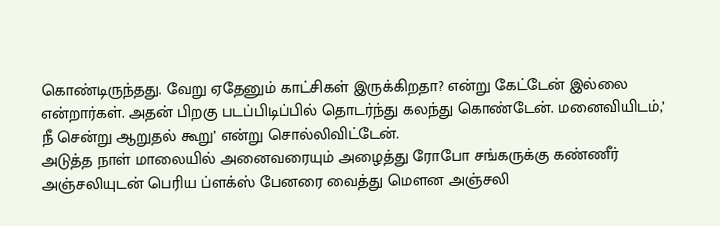கொண்டிருந்தது. வேறு ஏதேனும் காட்சிகள் இருக்கிறதா? என்று கேட்டேன் இல்லை என்றார்கள். அதன் பிறகு படப்பிடிப்பில் தொடர்ந்து கலந்து கொண்டேன். மனைவியிடம்,’ நீ சென்று ஆறுதல் கூறு’ என்று சொல்லிவிட்டேன்.
அடுத்த நாள் மாலையில் அனைவரையும் அழைத்து ரோபோ சங்கருக்கு கண்ணீர் அஞ்சலியுடன் பெரிய ப்ளக்ஸ் பேனரை வைத்து மௌன அஞ்சலி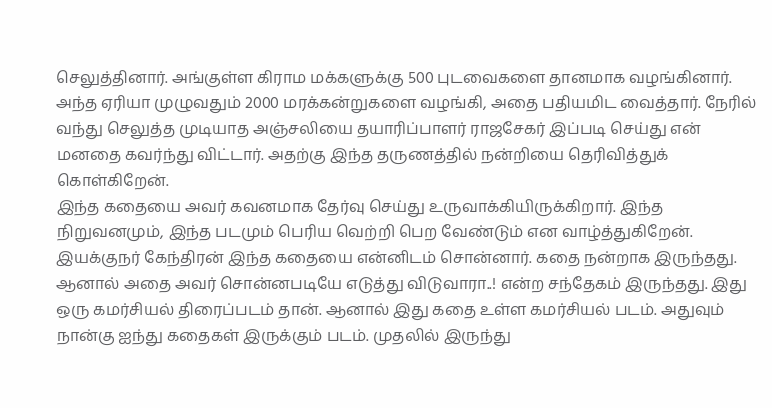செலுத்தினார். அங்குள்ள கிராம மக்களுக்கு 500 புடவைகளை தானமாக வழங்கினார். அந்த ஏரியா முழுவதும் 2000 மரக்கன்றுகளை வழங்கி, அதை பதியமிட வைத்தார். நேரில் வந்து செலுத்த முடியாத அஞ்சலியை தயாரிப்பாளர் ராஜசேகர் இப்படி செய்து என் மனதை கவர்ந்து விட்டார். அதற்கு இந்த தருணத்தில் நன்றியை தெரிவித்துக் கொள்கிறேன்.
இந்த கதையை அவர் கவனமாக தேர்வு செய்து உருவாக்கியிருக்கிறார். இந்த நிறுவனமும், இந்த படமும் பெரிய வெற்றி பெற வேண்டும் என வாழ்த்துகிறேன்.
இயக்குநர் கேந்திரன் இந்த கதையை என்னிடம் சொன்னார். கதை நன்றாக இருந்தது. ஆனால் அதை அவர் சொன்னபடியே எடுத்து விடுவாரா..! என்ற சந்தேகம் இருந்தது. இது ஒரு கமர்சியல் திரைப்படம் தான். ஆனால் இது கதை உள்ள கமர்சியல் படம். அதுவும் நான்கு ஐந்து கதைகள் இருக்கும் படம். முதலில் இருந்து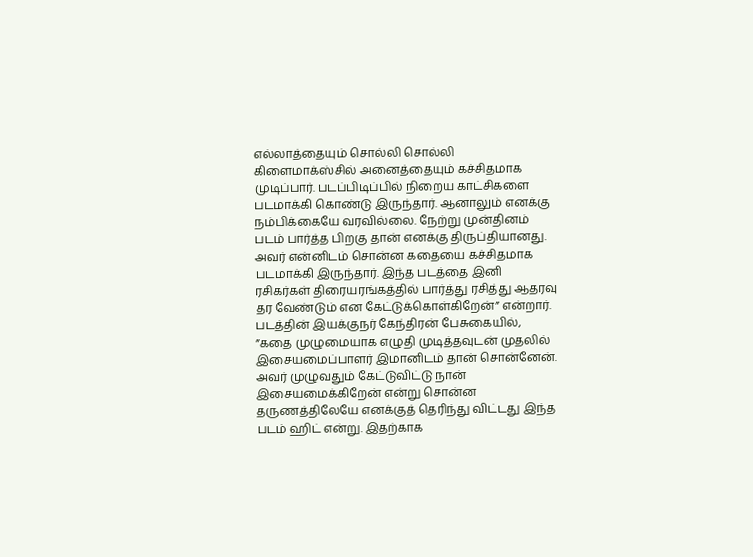எல்லாத்தையும் சொல்லி சொல்லி கிளைமாக்ஸ்சில் அனைத்தையும் கச்சிதமாக முடிப்பார். படப்பிடிப்பில் நிறைய காட்சிகளை படமாக்கி கொண்டு இருந்தார். ஆனாலும் எனக்கு நம்பிக்கையே வரவில்லை. நேற்று முன்தினம் படம் பார்த்த பிறகு தான் எனக்கு திருப்தியானது. அவர் என்னிடம் சொன்ன கதையை கச்சிதமாக படமாக்கி இருந்தார். இந்த படத்தை இனி ரசிகர்கள் திரையரங்கத்தில் பார்த்து ரசித்து ஆதரவு தர வேண்டும் என கேட்டுக்கொள்கிறேன்” என்றார்.
படத்தின் இயக்குநர் கேந்திரன் பேசுகையில், ”கதை முழுமையாக எழுதி முடித்தவுடன் முதலில் இசையமைப்பாளர் இமானிடம் தான் சொன்னேன். அவர் முழுவதும் கேட்டுவிட்டு நான் இசையமைக்கிறேன் என்று சொன்ன தருணத்திலேயே எனக்குத் தெரிந்து விட்டது இந்த படம் ஹிட் என்று. இதற்காக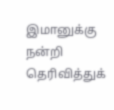இமானுக்கு நன்றி தெரிவித்துக்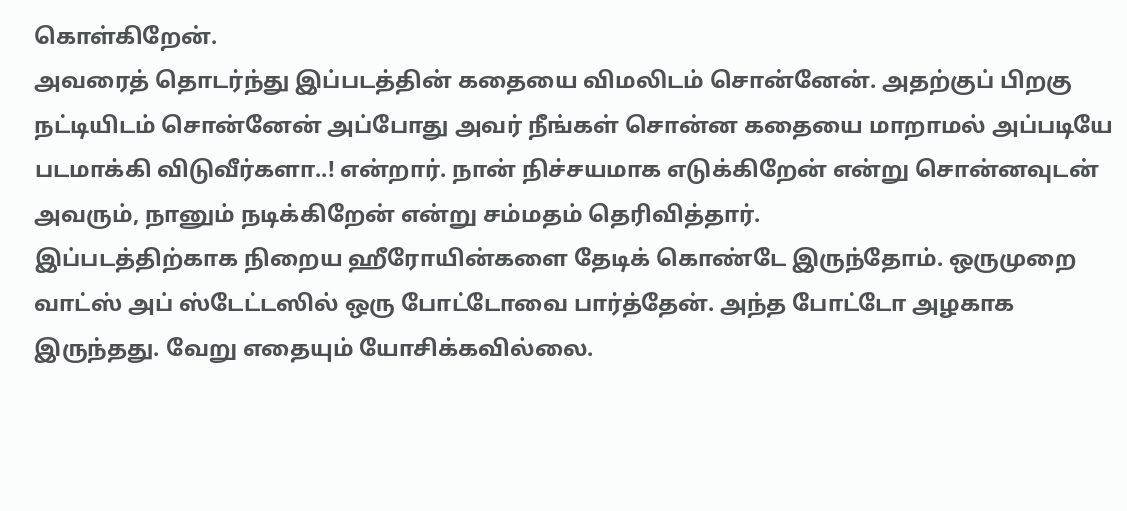கொள்கிறேன்.
அவரைத் தொடர்ந்து இப்படத்தின் கதையை விமலிடம் சொன்னேன். அதற்குப் பிறகு நட்டியிடம் சொன்னேன் அப்போது அவர் நீங்கள் சொன்ன கதையை மாறாமல் அப்படியே படமாக்கி விடுவீர்களா..! என்றார். நான் நிச்சயமாக எடுக்கிறேன் என்று சொன்னவுடன் அவரும், நானும் நடிக்கிறேன் என்று சம்மதம் தெரிவித்தார்.
இப்படத்திற்காக நிறைய ஹீரோயின்களை தேடிக் கொண்டே இருந்தோம். ஒருமுறை வாட்ஸ் அப் ஸ்டேட்டஸில் ஒரு போட்டோவை பார்த்தேன். அந்த போட்டோ அழகாக இருந்தது. வேறு எதையும் யோசிக்கவில்லை.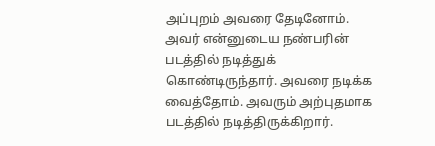அப்புறம் அவரை தேடினோம். அவர் என்னுடைய நண்பரின் படத்தில் நடித்துக் கொண்டிருந்தார். அவரை நடிக்க வைத்தோம். அவரும் அற்புதமாக படத்தில் நடித்திருக்கிறார்.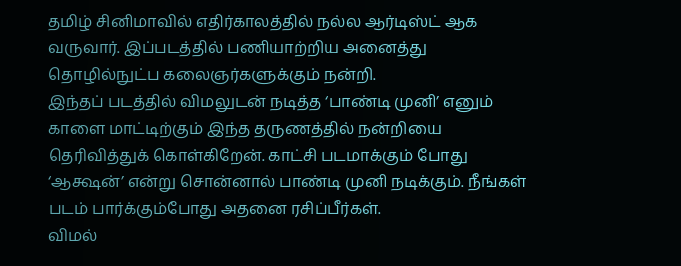தமிழ் சினிமாவில் எதிர்காலத்தில் நல்ல ஆர்டிஸ்ட் ஆக வருவார். இப்படத்தில் பணியாற்றிய அனைத்து தொழில்நுட்ப கலைஞர்களுக்கும் நன்றி.
இந்தப் படத்தில் விமலுடன் நடித்த ‘பாண்டி முனி’ எனும் காளை மாட்டிற்கும் இந்த தருணத்தில் நன்றியை தெரிவித்துக் கொள்கிறேன். காட்சி படமாக்கும் போது ‘ஆக்ஷன்’ என்று சொன்னால் பாண்டி முனி நடிக்கும். நீங்கள் படம் பார்க்கும்போது அதனை ரசிப்பீர்கள்.
விமல்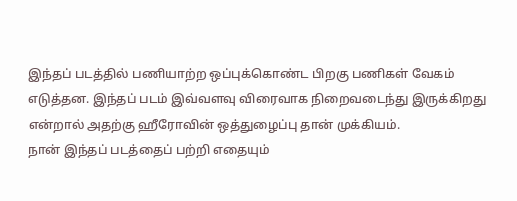இந்தப் படத்தில் பணியாற்ற ஒப்புக்கொண்ட பிறகு பணிகள் வேகம் எடுத்தன. இந்தப் படம் இவ்வளவு விரைவாக நிறைவடைந்து இருக்கிறது என்றால் அதற்கு ஹீரோவின் ஒத்துழைப்பு தான் முக்கியம்.
நான் இந்தப் படத்தைப் பற்றி எதையும்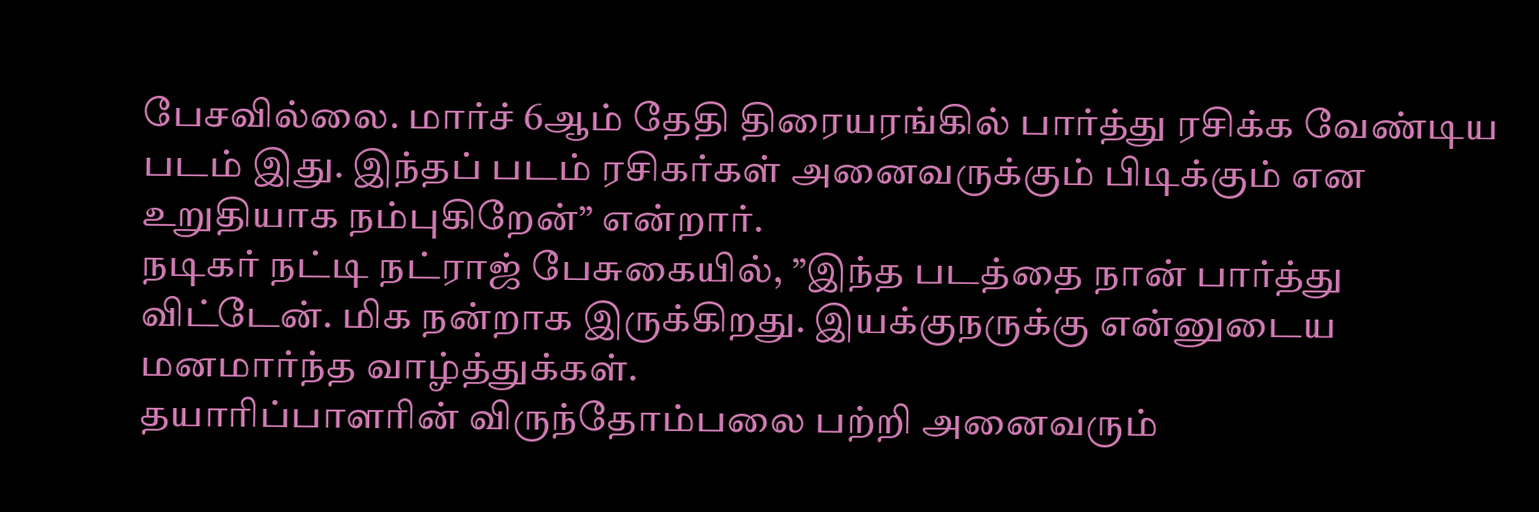பேசவில்லை. மார்ச் 6ஆம் தேதி திரையரங்கில் பார்த்து ரசிக்க வேண்டிய படம் இது. இந்தப் படம் ரசிகர்கள் அனைவருக்கும் பிடிக்கும் என உறுதியாக நம்புகிறேன்” என்றார்.
நடிகர் நட்டி நட்ராஜ் பேசுகையில், ”இந்த படத்தை நான் பார்த்து விட்டேன். மிக நன்றாக இருக்கிறது. இயக்குநருக்கு என்னுடைய மனமார்ந்த வாழ்த்துக்கள்.
தயாரிப்பாளரின் விருந்தோம்பலை பற்றி அனைவரும்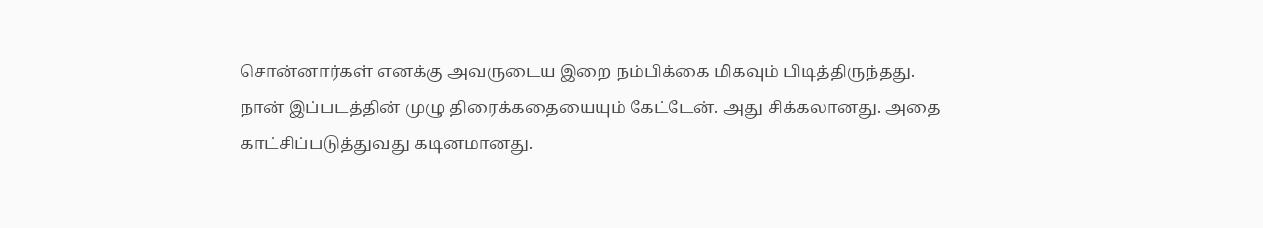சொன்னார்கள் எனக்கு அவருடைய இறை நம்பிக்கை மிகவும் பிடித்திருந்தது.
நான் இப்படத்தின் முழு திரைக்கதையையும் கேட்டேன். அது சிக்கலானது. அதை காட்சிப்படுத்துவது கடினமானது.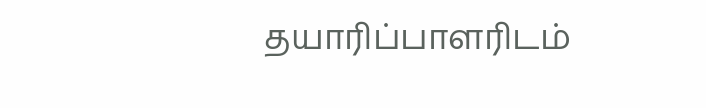தயாரிப்பாளரிடம்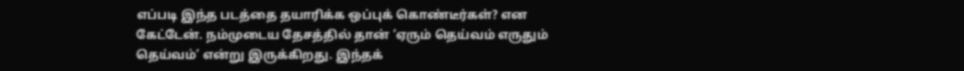எப்படி இந்த படத்தை தயாரிக்க ஒப்புக் கொண்டீர்கள்? என கேட்டேன். நம்முடைய தேசத்தில் தான் ‘ஏரும் தெய்வம் எருதும் தெய்வம்’ என்று இருக்கிறது. இந்தக்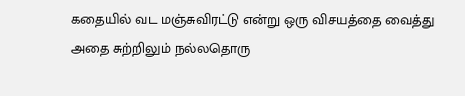கதையில் வட மஞ்சுவிரட்டு என்று ஒரு விசயத்தை வைத்து அதை சுற்றிலும் நல்லதொரு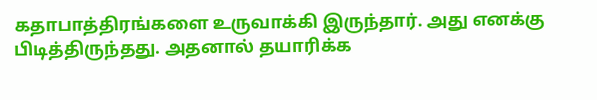கதாபாத்திரங்களை உருவாக்கி இருந்தார். அது எனக்கு பிடித்திருந்தது. அதனால் தயாரிக்க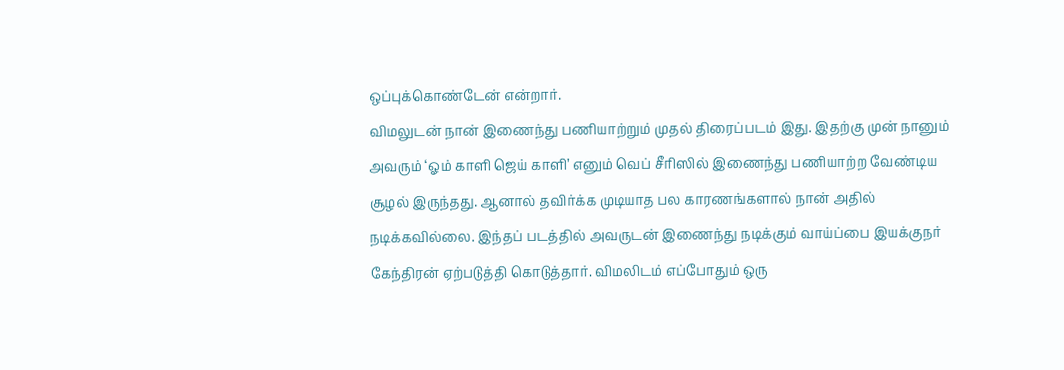ஒப்புக்கொண்டேன் என்றார்.
விமலுடன் நான் இணைந்து பணியாற்றும் முதல் திரைப்படம் இது. இதற்கு முன் நானும் அவரும் ‘ஓம் காளி ஜெய் காளி’ எனும் வெப் சீரிஸில் இணைந்து பணியாற்ற வேண்டிய சூழல் இருந்தது. ஆனால் தவிர்க்க முடியாத பல காரணங்களால் நான் அதில் நடிக்கவில்லை. இந்தப் படத்தில் அவருடன் இணைந்து நடிக்கும் வாய்ப்பை இயக்குநர் கேந்திரன் ஏற்படுத்தி கொடுத்தார். விமலிடம் எப்போதும் ஒரு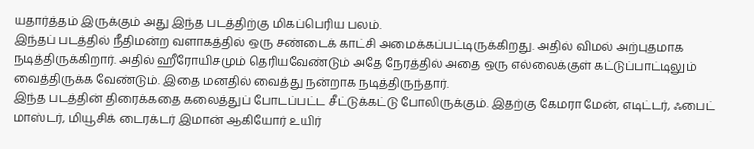யதார்த்தம் இருக்கும் அது இந்த படத்திற்கு மிகப்பெரிய பலம்.
இந்தப் படத்தில் நீதிமன்ற வளாகத்தில் ஒரு சண்டைக் காட்சி அமைக்கப்பட்டிருக்கிறது. அதில் விமல் அற்புதமாக நடித்திருக்கிறார். அதில் ஹீரோயிசமும் தெரியவேண்டும் அதே நேரத்தில் அதை ஒரு எல்லைக்குள் கட்டுப்பாட்டிலும் வைத்திருக்க வேண்டும். இதை மனதில் வைத்து நன்றாக நடித்திருந்தார்.
இந்த படத்தின் திரைக்கதை கலைத்துப் போடப்பட்ட சீட்டுக்கட்டு போலிருக்கும். இதற்கு கேமரா மேன், எடிட்டர், ஃபைட் மாஸ்டர், மியூசிக் டைரக்டர் இமான் ஆகியோர் உயிர்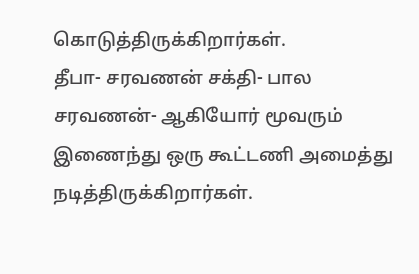கொடுத்திருக்கிறார்கள்.
தீபா- சரவணன் சக்தி- பால சரவணன்- ஆகியோர் மூவரும் இணைந்து ஒரு கூட்டணி அமைத்து நடித்திருக்கிறார்கள்.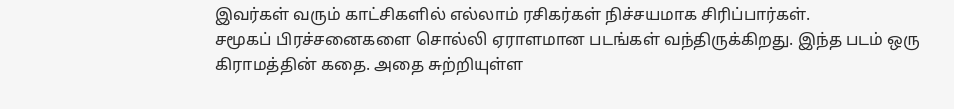இவர்கள் வரும் காட்சிகளில் எல்லாம் ரசிகர்கள் நிச்சயமாக சிரிப்பார்கள்.
சமூகப் பிரச்சனைகளை சொல்லி ஏராளமான படங்கள் வந்திருக்கிறது. இந்த படம் ஒரு கிராமத்தின் கதை. அதை சுற்றியுள்ள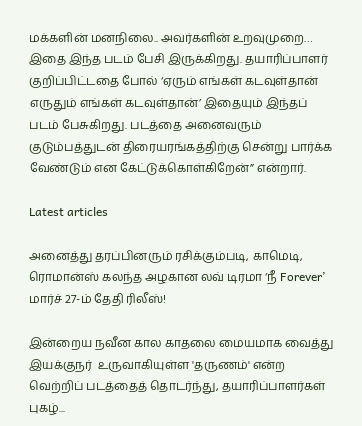மக்களின் மனநிலை.. அவர்களின் உறவுமுறை… இதை இந்த படம் பேசி இருக்கிறது. தயாரிப்பாளர் குறிப்பிட்டதை போல் ‘ஏரும் எங்கள் கடவுள்தான் எருதும் எங்கள் கடவுள்தான்’ இதையும் இந்தப் படம் பேசுகிறது. படத்தை அனைவரும் குடும்பத்துடன் திரையரங்கத்திற்கு சென்று பார்க்க வேண்டும் என கேட்டுக்கொள்கிறேன்” என்றார்.

Latest articles

அனைத்து தரப்பினரும் ரசிக்கும்படி, காமெடி, ரொமான்ஸ் கலந்த அழகான லவ் டிரமா ‘நீ Forever’ மார்ச் 27-ம் தேதி ரிலீஸ்!

இன்றைய நவீன கால காதலை மையமாக வைத்து இயக்குநர்  உருவாகியுள்ள 'தருணம்' என்ற வெற்றிப் படத்தைத் தொடர்ந்து, தயாரிப்பாளர்கள் புகழ்...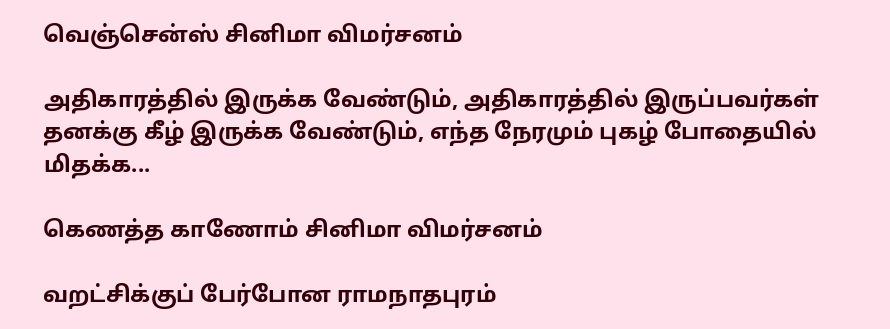வெஞ்சென்ஸ் சினிமா விமர்சனம்

அதிகாரத்தில் இருக்க வேண்டும், அதிகாரத்தில் இருப்பவர்கள் தனக்கு கீழ் இருக்க வேண்டும், எந்த நேரமும் புகழ் போதையில் மிதக்க...

கெணத்த காணோம் சினிமா விமர்சனம்

வறட்சிக்குப் பேர்போன ராமநாதபுரம்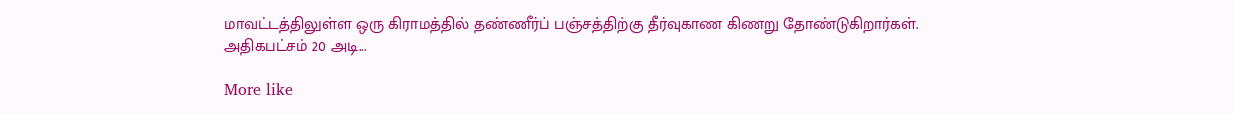மாவட்டத்திலுள்ள ஒரு கிராமத்தில் தண்ணீர்ப் பஞ்சத்திற்கு தீர்வுகாண கிணறு தோண்டுகிறார்கள். அதிகபட்சம் 20 அடி...

More like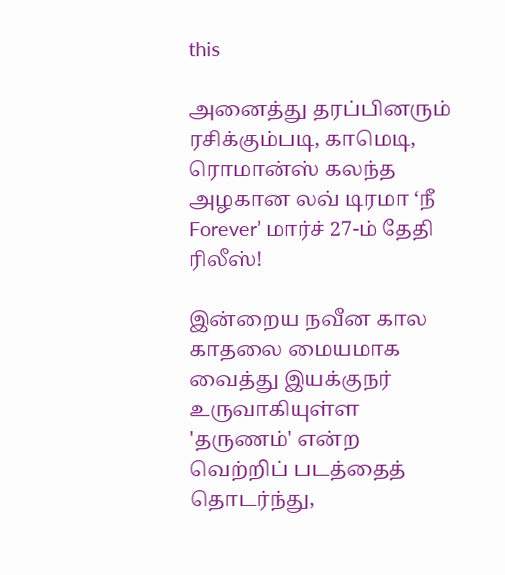this

அனைத்து தரப்பினரும் ரசிக்கும்படி, காமெடி, ரொமான்ஸ் கலந்த அழகான லவ் டிரமா ‘நீ Forever’ மார்ச் 27-ம் தேதி ரிலீஸ்!

இன்றைய நவீன கால காதலை மையமாக வைத்து இயக்குநர்  உருவாகியுள்ள 'தருணம்' என்ற வெற்றிப் படத்தைத் தொடர்ந்து,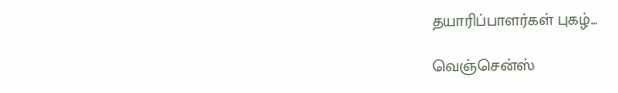தயாரிப்பாளர்கள் புகழ்...

வெஞ்சென்ஸ்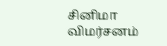சினிமா விமர்சனம்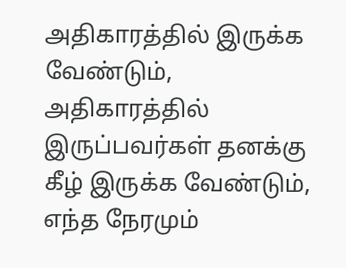அதிகாரத்தில் இருக்க வேண்டும், அதிகாரத்தில் இருப்பவர்கள் தனக்கு கீழ் இருக்க வேண்டும், எந்த நேரமும்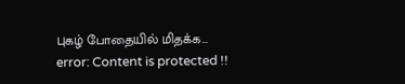புகழ் போதையில் மிதக்க...
error: Content is protected !!